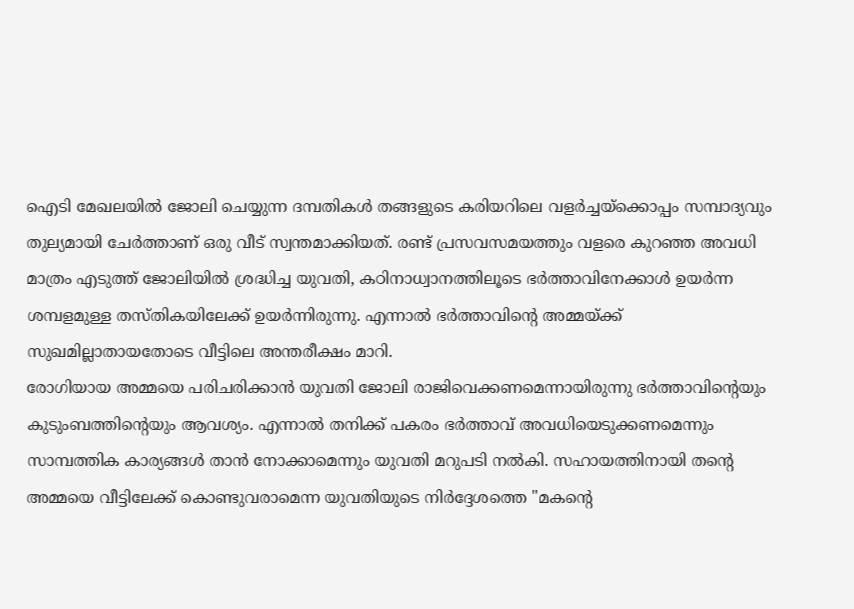ഐടി മേഖലയിൽ ജോലി ചെയ്യുന്ന ദമ്പതികൾ തങ്ങളുടെ കരിയറിലെ വളർച്ചയ്ക്കൊപ്പം സമ്പാദ്യവും തുല്യമായി ചേർത്താണ് ഒരു വീട് സ്വന്തമാക്കിയത്. രണ്ട് പ്രസവസമയത്തും വളരെ കുറഞ്ഞ അവധി മാത്രം എടുത്ത് ജോലിയിൽ ശ്രദ്ധിച്ച യുവതി, കഠിനാധ്വാനത്തിലൂടെ ഭർത്താവിനേക്കാൾ ഉയർന്ന ശമ്പളമുള്ള തസ്തികയിലേക്ക് ഉയർന്നിരുന്നു. എന്നാൽ ഭർത്താവിന്റെ അമ്മയ്ക്ക് സുഖമില്ലാതായതോടെ വീട്ടിലെ അന്തരീക്ഷം മാറി.
രോഗിയായ അമ്മയെ പരിചരിക്കാൻ യുവതി ജോലി രാജിവെക്കണമെന്നായിരുന്നു ഭർത്താവിന്റെയും കുടുംബത്തിന്റെയും ആവശ്യം. എന്നാൽ തനിക്ക് പകരം ഭർത്താവ് അവധിയെടുക്കണമെന്നും സാമ്പത്തിക കാര്യങ്ങൾ താൻ നോക്കാമെന്നും യുവതി മറുപടി നൽകി. സഹായത്തിനായി തന്റെ അമ്മയെ വീട്ടിലേക്ക് കൊണ്ടുവരാമെന്ന യുവതിയുടെ നിർദ്ദേശത്തെ "മകന്റെ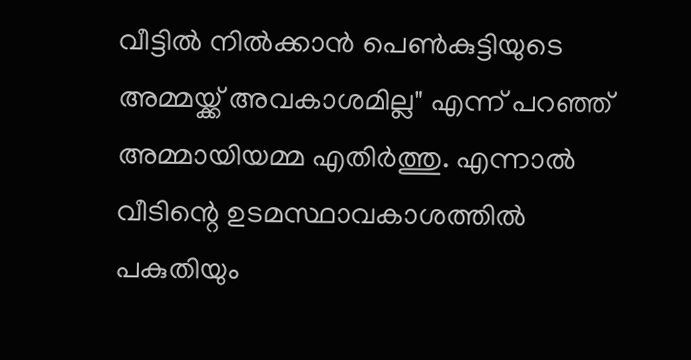വീട്ടിൽ നിൽക്കാൻ പെൺകുട്ടിയുടെ അമ്മയ്ക്ക് അവകാശമില്ല" എന്ന് പറഞ്ഞ് അമ്മായിയമ്മ എതിർത്തു. എന്നാൽ വീടിന്റെ ഉടമസ്ഥാവകാശത്തിൽ പകുതിയും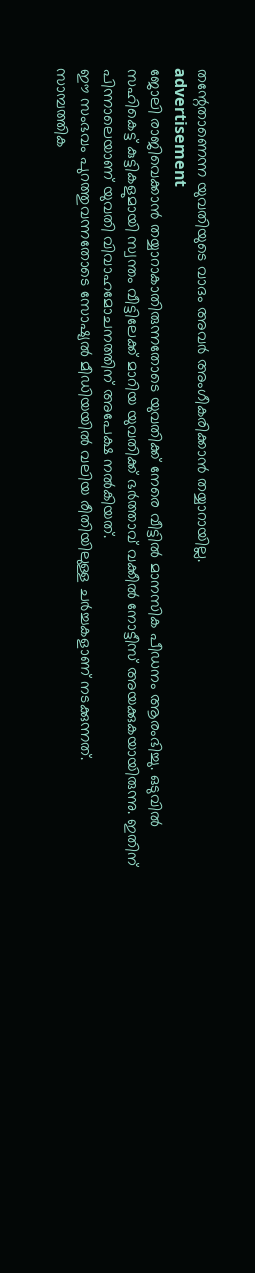തന്റേതാണെന്ന യുവതിയുടെ വാദം അവർ അംഗീകരിക്കാൻ തയ്യാറായില്ല.
advertisement
ജോലി രാജിവെക്കാൻ തയ്യാറാകാതിരുന്നതോടെ യുവതിക്ക് നേരെ വീട്ടിൽ മാനസിക പീഡനം ആരംഭിച്ചു. ഒടുവിൽ സഹികെട്ട് കുട്ടികളുമായി സ്വന്തം വീട്ടിലേക്ക് മാറിയ യുവതിക്ക് ഭർത്താവ് വക്കീൽ നോട്ടീസ് അയക്കുകയായിരുന്നു. ഇതിന് പിന്നാലെയാണ് യുവതി വിവാഹമോചനത്തിന് അപേക്ഷ നൽകിയത്.
ഈ സംഭവം പുറത്തുവന്നതോടെ സോഷ്യൽ മീഡിയയിൽ വലിയ രീതിയിലുള്ള ചർച്ചകളാണ് നടക്കുന്നത്.
സാമ്പത്തിക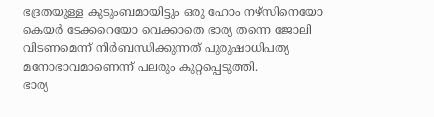ഭദ്രതയുള്ള കുടുംബമായിട്ടും ഒരു ഹോം നഴ്സിനെയോ കെയർ ടേക്കറെയോ വെക്കാതെ ഭാര്യ തന്നെ ജോലി വിടണമെന്ന് നിർബന്ധിക്കുന്നത് പുരുഷാധിപത്യ മനോഭാവമാണെന്ന് പലരും കുറ്റപ്പെടുത്തി.
ഭാര്യ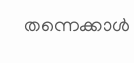തന്നെക്കാൾ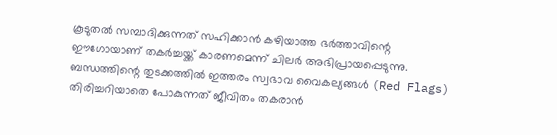കൂടുതൽ സമ്പാദിക്കുന്നത് സഹിക്കാൻ കഴിയാത്ത ഭർത്താവിന്റെ ഈഗോയാണ് തകർച്ചയ്ക്ക് കാരണമെന്ന് ചിലർ അഭിപ്രായപ്പെടുന്നു.
ബന്ധത്തിന്റെ തുടക്കത്തിൽ ഇത്തരം സ്വഭാവ വൈകല്യങ്ങൾ (Red Flags) തിരിച്ചറിയാതെ പോകുന്നത് ജീവിതം തകരാൻ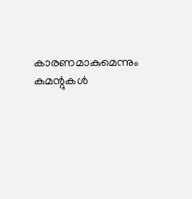കാരണമാകുമെന്നും കമന്റുകൾ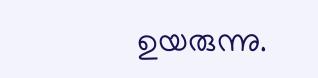ഉയരുന്നു.